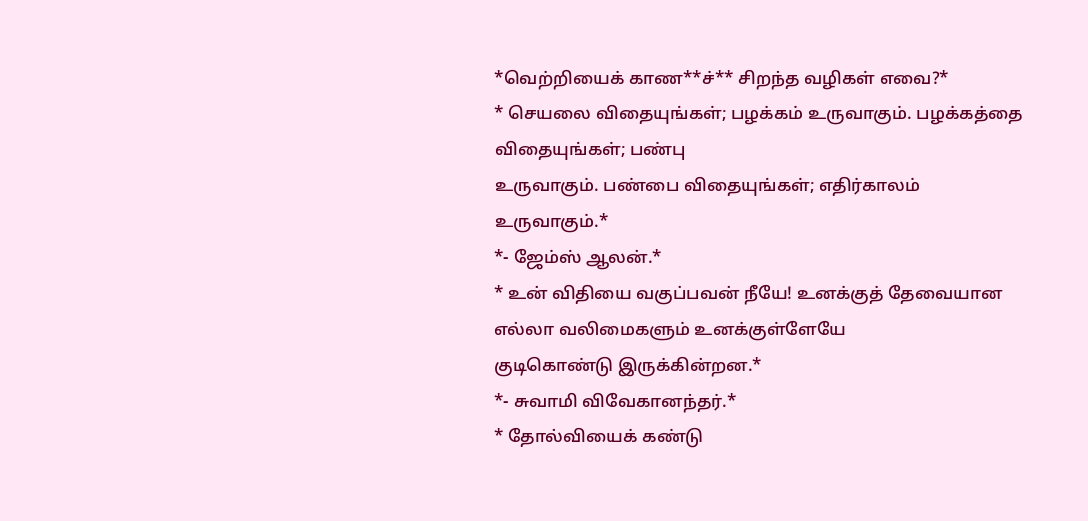*வெற்றியைக் காண**ச்** சிறந்த வழிகள் எவை?*
* செயலை விதையுங்கள்; பழக்கம் உருவாகும். பழக்கத்தை விதையுங்கள்; பண்பு
உருவாகும். பண்பை விதையுங்கள்; எதிர்காலம் உருவாகும்.*
*- ஜேம்ஸ் ஆலன்.*
* உன் விதியை வகுப்பவன் நீயே! உனக்குத் தேவையான எல்லா வலிமைகளும் உனக்குள்ளேயே
குடிகொண்டு இருக்கின்றன.*
*- சுவாமி விவேகானந்தர்.*
* தோல்வியைக் கண்டு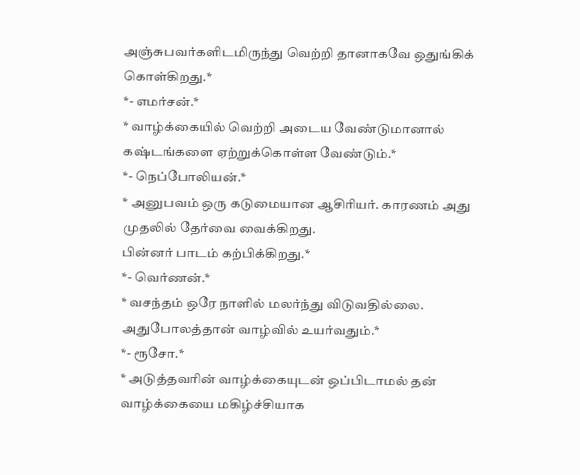அஞ்சுபவர்களிடமிருந்து வெற்றி தானாகவே ஒதுங்கிக்
கொள்கிறது.*
*- எமர்சன்.*
* வாழ்க்கையில் வெற்றி அடைய வேண்டுமானால் கஷ்டங்களை ஏற்றுக்கொள்ள வேண்டும்.*
*- நெப்போலியன்.*
* அனுபவம் ஒரு கடுமையான ஆசிரியர். காரணம் அது முதலில் தேர்வை வைக்கிறது.
பின்னர் பாடம் கற்பிக்கிறது.*
*- வெர்ணன்.*
* வசந்தம் ஒரே நாளில் மலர்ந்து விடுவதில்லை. அதுபோலத்தான் வாழ்வில் உயர்வதும்.*
*- ரூசோ.*
* அடுத்தவரின் வாழ்க்கையுடன் ஒப்பிடாமல் தன் வாழ்க்கையை மகிழ்ச்சியாக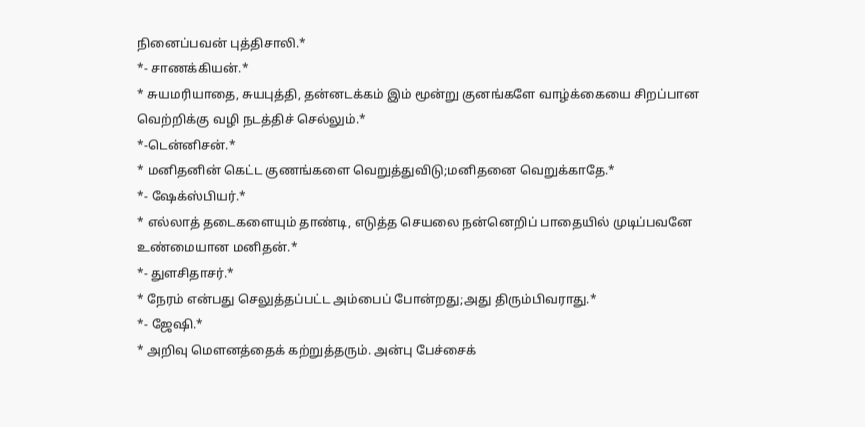நினைப்பவன் புத்திசாலி.*
*- சாணக்கியன்.*
* சுயமரியாதை, சுயபுத்தி, தன்னடக்கம் இம் மூன்று குனங்களே வாழ்க்கையை சிறப்பான
வெற்றிக்கு வழி நடத்திச் செல்லும்.*
*-டென்னிசன்.*
* மனிதனின் கெட்ட குணங்களை வெறுத்துவிடு;மனிதனை வெறுக்காதே.*
*- ஷேக்ஸ்பியர்.*
* எல்லாத் தடைகளையும் தாண்டி, எடுத்த செயலை நன்னெறிப் பாதையில் முடிப்பவனே
உண்மையான மனிதன்.*
*- துளசிதாசர்.*
* நேரம் என்பது செலுத்தப்பட்ட அம்பைப் போன்றது;அது திரும்பிவராது.*
*- ஜேஷி.*
* அறிவு மௌனத்தைக் கற்றுத்தரும். அன்பு பேச்சைக்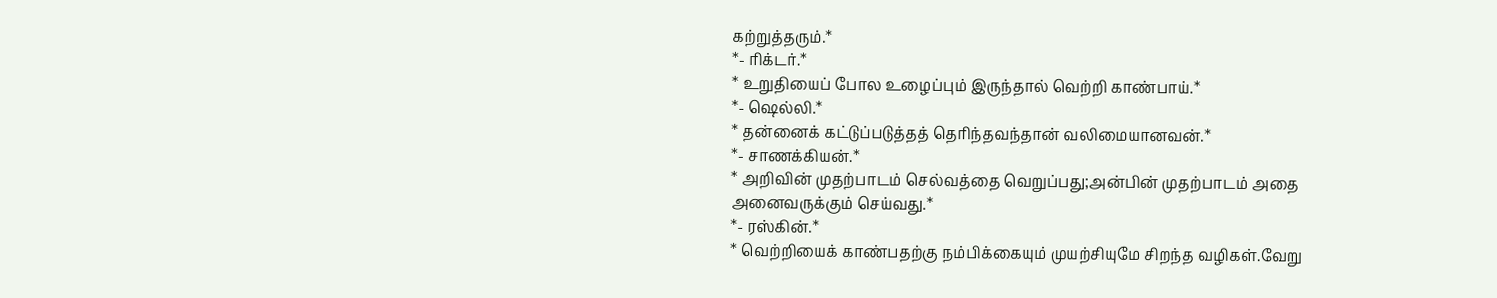கற்றுத்தரும்.*
*- ரிக்டர்.*
* உறுதியைப் போல உழைப்பும் இருந்தால் வெற்றி காண்பாய்.*
*- ஷெல்லி.*
* தன்னைக் கட்டுப்படுத்தத் தெரிந்தவந்தான் வலிமையானவன்.*
*- சாணக்கியன்.*
* அறிவின் முதற்பாடம் செல்வத்தை வெறுப்பது;அன்பின் முதற்பாடம் அதை
அனைவருக்கும் செய்வது.*
*- ரஸ்கின்.*
* வெற்றியைக் காண்பதற்கு நம்பிக்கையும் முயற்சியுமே சிறந்த வழிகள்.வேறு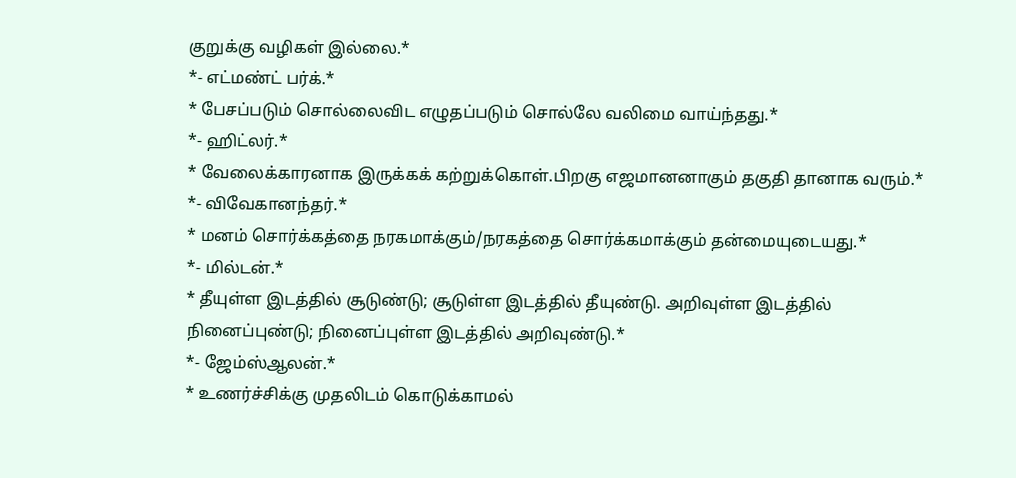குறுக்கு வழிகள் இல்லை.*
*- எட்மண்ட் பர்க்.*
* பேசப்படும் சொல்லைவிட எழுதப்படும் சொல்லே வலிமை வாய்ந்தது.*
*- ஹிட்லர்.*
* வேலைக்காரனாக இருக்கக் கற்றுக்கொள்.பிறகு எஜமானனாகும் தகுதி தானாக வரும்.*
*- விவேகானந்தர்.*
* மனம் சொர்க்கத்தை நரகமாக்கும்/நரகத்தை சொர்க்கமாக்கும் தன்மையுடையது.*
*- மில்டன்.*
* தீயுள்ள இடத்தில் சூடுண்டு; சூடுள்ள இடத்தில் தீயுண்டு. அறிவுள்ள இடத்தில்
நினைப்புண்டு; நினைப்புள்ள இடத்தில் அறிவுண்டு.*
*- ஜேம்ஸ்ஆலன்.*
* உணர்ச்சிக்கு முதலிடம் கொடுக்காமல்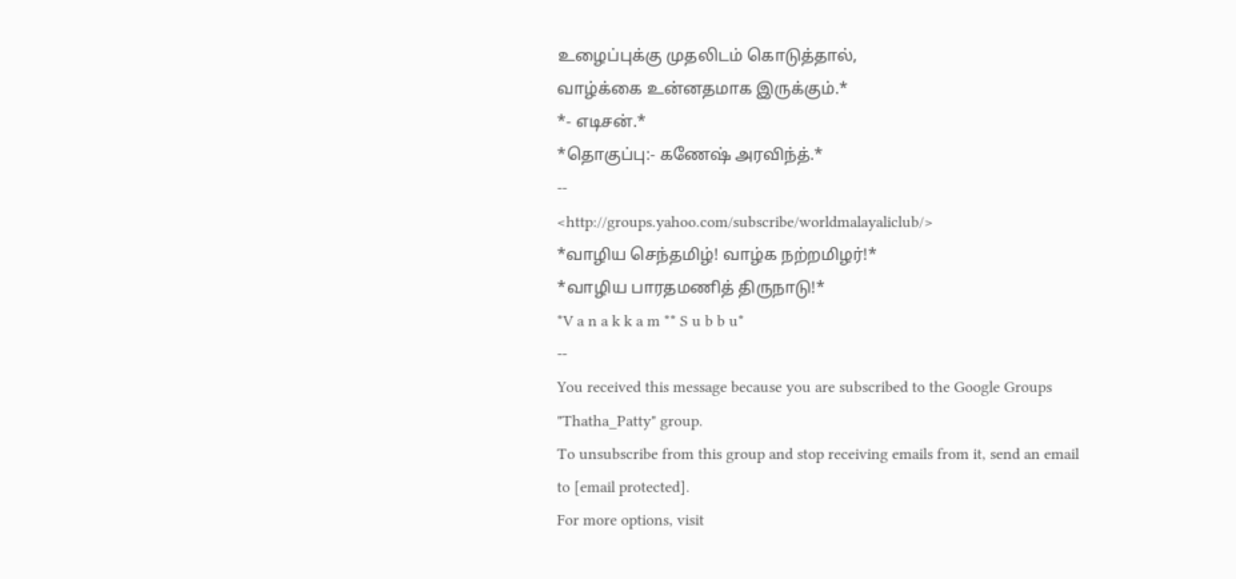உழைப்புக்கு முதலிடம் கொடுத்தால்,
வாழ்க்கை உன்னதமாக இருக்கும்.*
*- எடிசன்.*
*தொகுப்பு:- கணேஷ் அரவிந்த்.*
--
<http://groups.yahoo.com/subscribe/worldmalayaliclub/>
*வாழிய செந்தமிழ்! வாழ்க நற்றமிழர்!*
*வாழிய பாரதமணித் திருநாடு!*
*V a n a k k a m ** S u b b u*
--
You received this message because you are subscribed to the Google Groups
"Thatha_Patty" group.
To unsubscribe from this group and stop receiving emails from it, send an email
to [email protected].
For more options, visit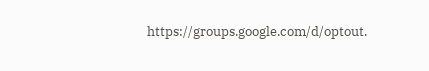https://groups.google.com/d/optout.